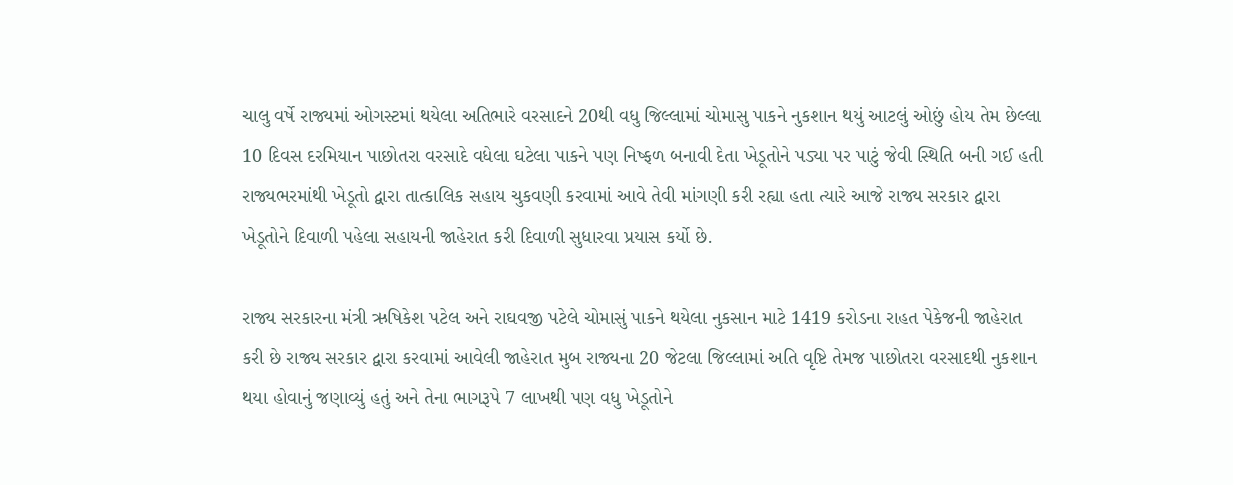ચાલુ વર્ષે રાજ્યમાં ઓગસ્ટમાં થયેલા અતિભારે વરસાદને 20થી વધુ જિલ્લામાં ચોમાસુ પાકને નુકશાન થયું આટલું ઓછું હોય તેમ છેલ્લા 10 દિવસ દરમિયાન પાછોતરા વરસાદે વધેલા ઘટેલા પાકને પણ નિષ્ફળ બનાવી દેતા ખેડૂતોને પડ્યા પર પાટું જેવી સ્થિતિ બની ગઈ હતી રાજ્યભરમાંથી ખેડૂતો દ્વારા તાત્કાલિક સહાય ચુકવણી કરવામાં આવે તેવી માંગણી કરી રહ્યા હતા ત્યારે આજે રાજ્ય સરકાર દ્વારા ખેડૂતોને દિવાળી પહેલા સહાયની જાહેરાત કરી દિવાળી સુધારવા પ્રયાસ કર્યો છે.

રાજ્ય સરકારના મંત્રી ઋષિકેશ પટેલ અને રાઘવજી પટેલે ચોમાસું પાકને થયેલા નુકસાન માટે 1419 કરોડના રાહત પેકેજની જાહેરાત કરી છે રાજ્ય સરકાર દ્વારા કરવામાં આવેલી જાહેરાત મુબ રાજ્યના 20 જેટલા જિલ્લામાં અતિ વૃષ્ટિ તેમજ પાછોતરા વરસાદથી નુકશાન થયા હોવાનું જણાવ્યું હતું અને તેના ભાગરૂપે 7 લાખથી પણ વધુ ખેડૂતોને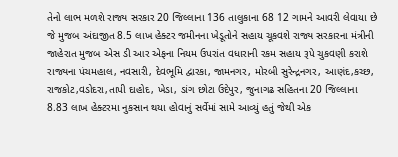તેનો લાભ મળશે રાજ્ય સરકાર 20 જિલ્લાના 136 તાલુકાના 68 12 ગામને આવરી લેવાયા છે જે મુજબ અંદાજીત 8.5 લાખ હેક્ટર જમીનના ખેડૂતોને સહાય ચૂકવશે રાજ્ય સરકારના મંત્રીની જાહેરાત મુજબ એસ ડી આર એફના નિયમ ઉપરાંત વધારાની રકમ સહાય રૂપે ચુકવણી કરાશે
રાજ્યના પંચમહાલ, નવસારી, દેવભૂમિ દ્વારકા, જામનગર, મોરબી સુરેન્દ્રનગર, આણંદ,કચ્છ, રાજકોટ,વડોદરા,તાપી દાહોદ, ખેડા, ડાંગ છોટા ઉદેપુર, જુનાગઢ સહિતના 20 જિલ્લાના 8.83 લાખ હેક્ટરમા નુકસાન થયા હોવાનું સર્વેમાં સામે આવ્યું હતું જેથી એક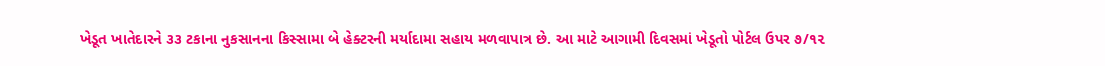ખેડૂત ખાતેદારને ૩૩ ટકાના નુકસાનના કિસ્સામા બે હેક્ટરની મર્યાદામા સહાય મળવાપાત્ર છે. આ માટે આગામી દિવસમાં ખેડૂતો પોર્ટલ ઉપર ૭/૧૨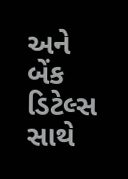અને બેંક ડિટેલ્સ સાથે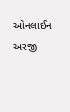ઓનલાઈન અરજી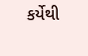કર્યેથી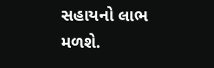સહાયનો લાભ મળશે.